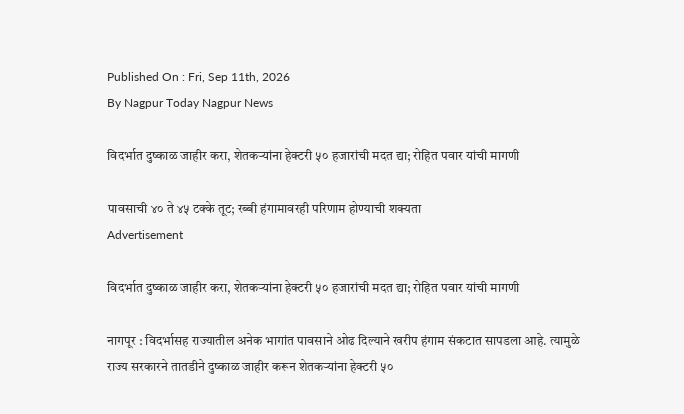Published On : Fri, Sep 11th, 2026
By Nagpur Today Nagpur News

विदर्भात दुष्काळ जाहीर करा, शेतकऱ्यांना हेक्टरी ५० हजारांची मदत द्या; रोहित पवार यांची मागणी

पावसाची ४० ते ४५ टक्के तूट; रब्बी हंगामावरही परिणाम होण्याची शक्यता
Advertisement

विदर्भात दुष्काळ जाहीर करा, शेतकऱ्यांना हेक्टरी ५० हजारांची मदत द्या; रोहित पवार यांची मागणी

नागपूर : विदर्भासह राज्यातील अनेक भागांत पावसाने ओढ दिल्याने खरीप हंगाम संकटात सापडला आहे. त्यामुळे राज्य सरकारने तातडीने दुष्काळ जाहीर करून शेतकऱ्यांना हेक्टरी ५०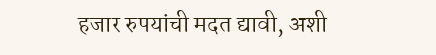हजार रुपयांची मदत द्यावी, अशी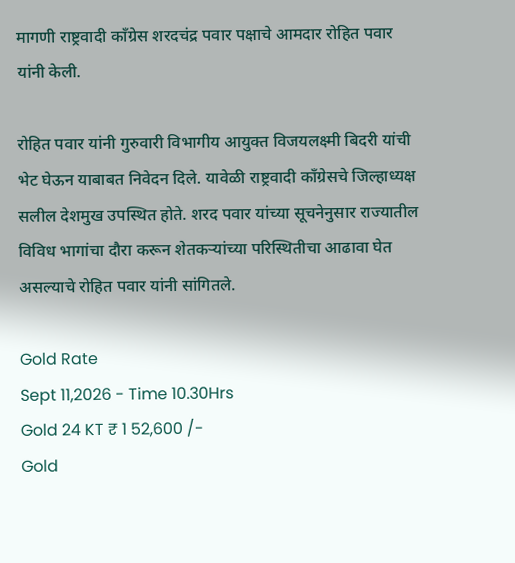मागणी राष्ट्रवादी काँग्रेस शरदचंद्र पवार पक्षाचे आमदार रोहित पवार यांनी केली.

रोहित पवार यांनी गुरुवारी विभागीय आयुक्त विजयलक्ष्मी बिदरी यांची भेट घेऊन याबाबत निवेदन दिले. यावेळी राष्ट्रवादी काँग्रेसचे जिल्हाध्यक्ष सलील देशमुख उपस्थित होते. शरद पवार यांच्या सूचनेनुसार राज्यातील विविध भागांचा दौरा करून शेतकऱ्यांच्या परिस्थितीचा आढावा घेत असल्याचे रोहित पवार यांनी सांगितले.

Gold Rate
Sept 11,2026 - Time 10.30Hrs
Gold 24 KT ₹ 1 52,600 /-
Gold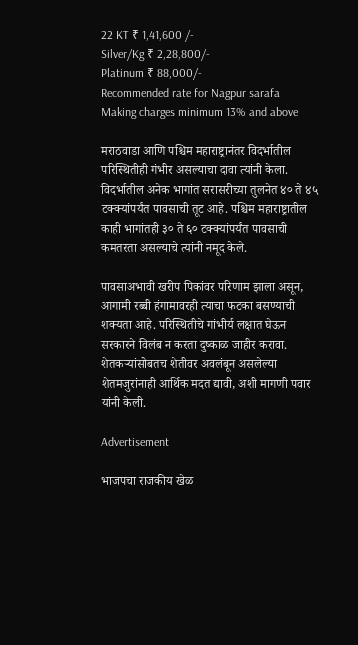22 KT ₹ 1,41,600 /-
Silver/Kg ₹ 2,28,800/-
Platinum ₹ 88,000/-
Recommended rate for Nagpur sarafa Making charges minimum 13% and above

मराठवाडा आणि पश्चिम महाराष्ट्रानंतर विदर्भातील परिस्थितीही गंभीर असल्याचा दावा त्यांनी केला. विदर्भातील अनेक भागांत सरासरीच्या तुलनेत ४० ते ४५ टक्क्यांपर्यंत पावसाची तूट आहे. पश्चिम महाराष्ट्रातील काही भागांतही ३० ते ६० टक्क्यांपर्यंत पावसाची कमतरता असल्याचे त्यांनी नमूद केले.

पावसाअभावी खरीप पिकांवर परिणाम झाला असून, आगामी रब्बी हंगामावरही त्याचा फटका बसण्याची शक्यता आहे. परिस्थितीचे गांभीर्य लक्षात घेऊन सरकारने विलंब न करता दुष्काळ जाहीर करावा. शेतकऱ्यांसोबतच शेतीवर अवलंबून असलेल्या शेतमजुरांनाही आर्थिक मदत द्यावी, अशी मागणी पवार यांनी केली.

Advertisement

भाजपचा राजकीय खेळ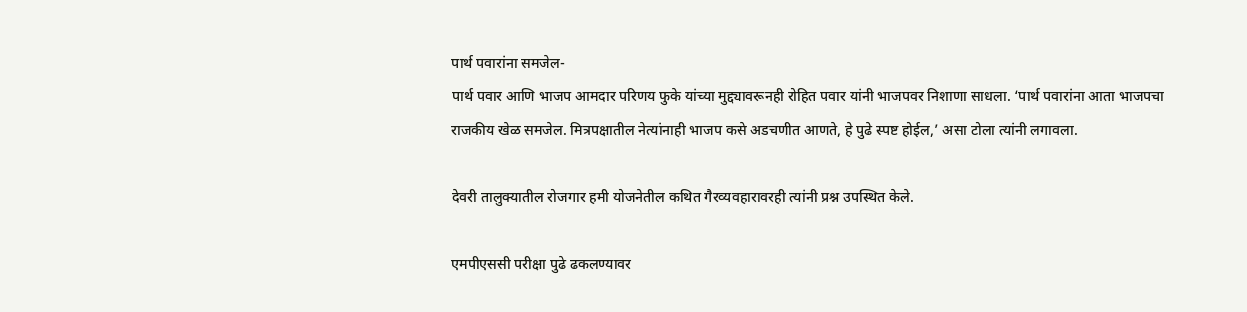पार्थ पवारांना समजेल-
पार्थ पवार आणि भाजप आमदार परिणय फुके यांच्या मुद्द्यावरूनही रोहित पवार यांनी भाजपवर निशाणा साधला. ‘पार्थ पवारांना आता भाजपचा राजकीय खेळ समजेल. मित्रपक्षातील नेत्यांनाही भाजप कसे अडचणीत आणते, हे पुढे स्पष्ट होईल,’ असा टोला त्यांनी लगावला.

देवरी तालुक्यातील रोजगार हमी योजनेतील कथित गैरव्यवहारावरही त्यांनी प्रश्न उपस्थित केले.

एमपीएससी परीक्षा पुढे ढकलण्यावर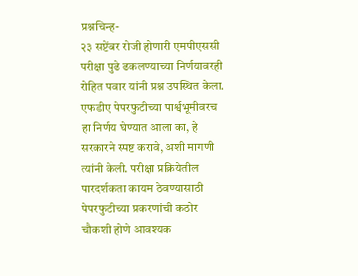प्रश्नचिन्ह-
२३ सप्टेंबर रोजी होणारी एमपीएससी परीक्षा पुढे ढकलण्याच्या निर्णयावरही रोहित पवार यांनी प्रश्न उपस्थित केला. एफडीए पेपरफुटीच्या पार्श्वभूमीवरच हा निर्णय घेण्यात आला का, हे सरकारने स्पष्ट करावे, अशी मागणी त्यांनी केली. परीक्षा प्रक्रियेतील पारदर्शकता कायम ठेवण्यासाठी पेपरफुटीच्या प्रकरणांची कठोर चौकशी होणे आवश्यक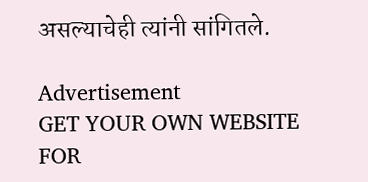असल्याचेही त्यांनी सांगितले.

Advertisement
GET YOUR OWN WEBSITE
FOR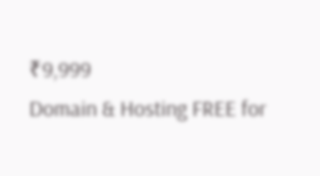₹9,999
Domain & Hosting FREE for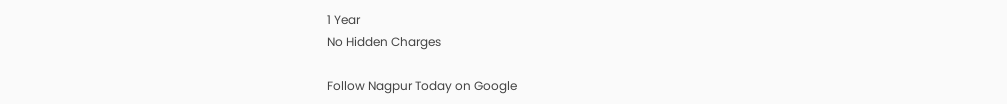1 Year
No Hidden Charges

Follow Nagpur Today on Google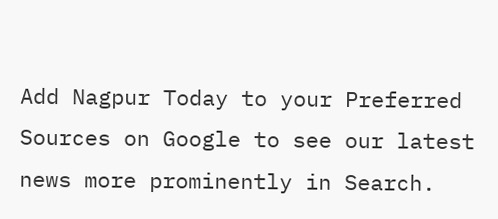Add Nagpur Today to your Preferred Sources on Google to see our latest news more prominently in Search.